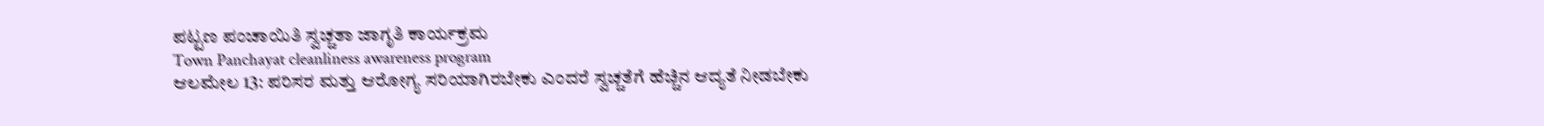ಪಟ್ಟಣ ಪಂಚಾಯಿತಿ ಸ್ವಚ್ಚತಾ ಜಾಗೃತಿ ಕಾರ್ಯಕ್ರಮ
Town Panchayat cleanliness awareness program
ಆಲಮೇಲ 13: ಪರಿಸರ ಮತ್ತು ಆರೋಗ್ಯ ಸರಿಯಾಗಿರಬೇಕು ಎಂದರೆ ಸ್ವಚ್ಚತೆಗೆ ಹೆಚ್ಚಿನ ಆದ್ಯತೆ ನೀಡಬೇಕು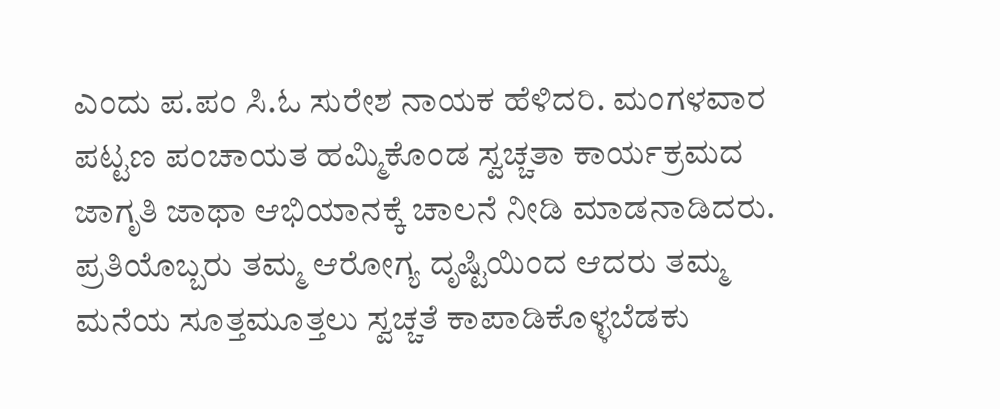ಎಂದು ಪ.ಪಂ ಸಿ.ಓ ಸುರೇಶ ನಾಯಕ ಹೆಳಿದರಿ. ಮಂಗಳವಾರ ಪಟ್ಟಣ ಪಂಚಾಯತ ಹಮ್ಮಿಕೊಂಡ ಸ್ವಚ್ಚತಾ ಕಾರ್ಯಕ್ರಮದ ಜಾಗೃತಿ ಜಾಥಾ ಆಭಿಯಾನಕ್ಕೆ ಚಾಲನೆ ನೀಡಿ ಮಾಡನಾಡಿದರು. ಪ್ರತಿಯೊಬ್ಬರು ತಮ್ಮ ಆರೋಗ್ಯ ದೃಷ್ಟಿಯಿಂದ ಆದರು ತಮ್ಮ ಮನೆಯ ಸೂತ್ತಮೂತ್ತಲು ಸ್ವಚ್ಚತೆ ಕಾಪಾಡಿಕೊಳ್ಳಬೆಡಕು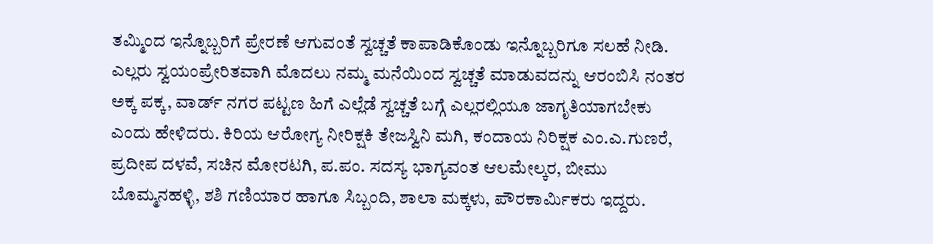ತಮ್ಮಿಂದ ಇನ್ನೊಬ್ಬರಿಗೆ ಪ್ರೇರಣೆ ಆಗುವಂತೆ ಸ್ವಚ್ಚತೆ ಕಾಪಾಡಿಕೊಂಡು ಇನ್ನೊಬ್ಬರಿಗೂ ಸಲಹೆ ನೀಡಿ. ಎಲ್ಲರು ಸ್ವಯಂಪ್ರೇರಿತವಾಗಿ ಮೊದಲು ನಮ್ಮ ಮನೆಯಿಂದ ಸ್ವಚ್ಚತೆ ಮಾಡುವದನ್ನು ಆರಂಬಿಸಿ ನಂತರ ಅಕ್ಕ ಪಕ್ಕ, ವಾರ್ಡ್ ನಗರ ಪಟ್ಟಣ ಹಿಗೆ ಎಲ್ಲೆಡೆ ಸ್ವಚ್ಚತೆ ಬಗ್ಗೆ ಎಲ್ಲರಲ್ಲಿಯೂ ಜಾಗೃತಿಯಾಗಬೇಕು ಎಂದು ಹೇಳಿದರು. ಕಿರಿಯ ಆರೋಗ್ಯ ನೀರಿಕ್ಷಕಿ ತೇಜಸ್ವಿನಿ ಮಗಿ, ಕಂದಾಯ ನಿರಿಕ್ಷಕ ಎಂ.ಎ.ಗುಣರೆ, ಪ್ರದೀಪ ದಳವೆ, ಸಚಿನ ಮೋರಟಗಿ, ಪ.ಪಂ. ಸದಸ್ಯ ಭಾಗ್ಯವಂತ ಆಲಮೇಲ್ಕರ, ಬೀಮು ಬೊಮ್ಮನಹಳ್ಳಿ, ಶಶಿ ಗಣಿಯಾರ ಹಾಗೂ ಸಿಬ್ಬಂದಿ, ಶಾಲಾ ಮಕ್ಕಳು, ಪೌರಕಾರ್ಮಿಕರು ಇದ್ದರು.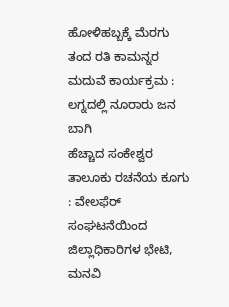ಹೋಳಿಹಬ್ಬಕ್ಕೆ ಮೆರಗು ತಂದ ರತಿ ಕಾಮನ್ನರ ಮದುವೆ ಕಾರ್ಯಕ್ರಮ : ಲಗ್ನದಲ್ಲಿ ನೂರಾರು ಜನ ಬಾಗಿ
ಹೆಚ್ಚಾದ ಸಂಕೇಶ್ವರ ತಾಲೂಕು ರಚನೆಯ ಕೂಗು : ವೇಲಫೆರ್ ಸಂಘಟನೆಯಿಂದ ಜಿಲ್ಲಾಧಿಕಾರಿಗಳ ಭೇಟಿ, ಮನವಿ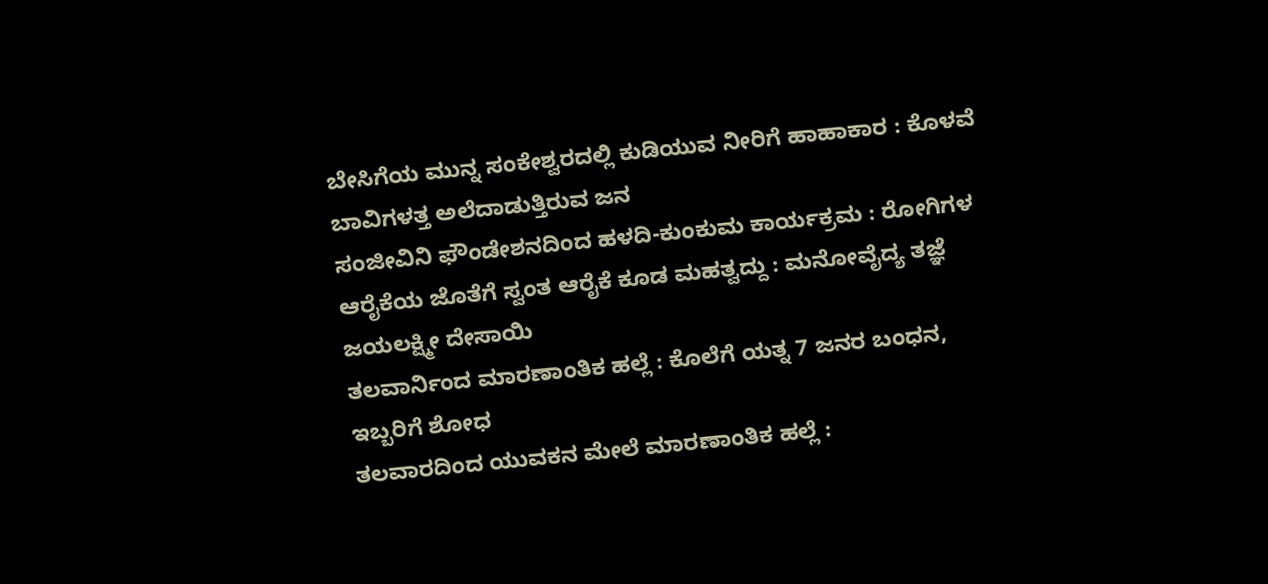ಬೇಸಿಗೆಯ ಮುನ್ನ ಸಂಕೇಶ್ವರದಲ್ಲಿ ಕುಡಿಯುವ ನೀರಿಗೆ ಹಾಹಾಕಾರ : ಕೊಳವೆ ಬಾವಿಗಳತ್ತ ಅಲೆದಾಡುತ್ತಿರುವ ಜನ
ಸಂಜೀವಿನಿ ಫೌಂಡೇಶನದಿಂದ ಹಳದಿ-ಕುಂಕುಮ ಕಾರ್ಯಕ್ರಮ : ರೋಗಿಗಳ ಆರೈಕೆಯ ಜೊತೆಗೆ ಸ್ವಂತ ಆರೈಕೆ ಕೂಡ ಮಹತ್ವದ್ದು : ಮನೋವೈದ್ಯ ತಜ್ಞೆ ಜಯಲಕ್ಷ್ಮೀ ದೇಸಾಯಿ
ತಲವಾರ್ನಿಂದ ಮಾರಣಾಂತಿಕ ಹಲ್ಲೆ : ಕೊಲೆಗೆ ಯತ್ನ 7 ಜನರ ಬಂಧನ, ಇಬ್ಬರಿಗೆ ಶೋಧ
ತಲವಾರದಿಂದ ಯುವಕನ ಮೇಲೆ ಮಾರಣಾಂತಿಕ ಹಲ್ಲೆ :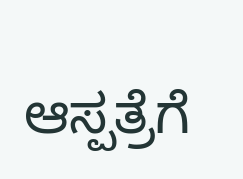ಆಸ್ಪತ್ರೆಗೆ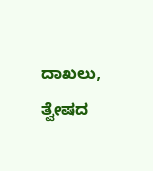ದಾಖಲು, ತ್ವೇಷದ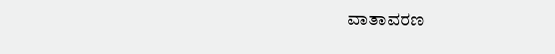ವಾತಾವರಣ